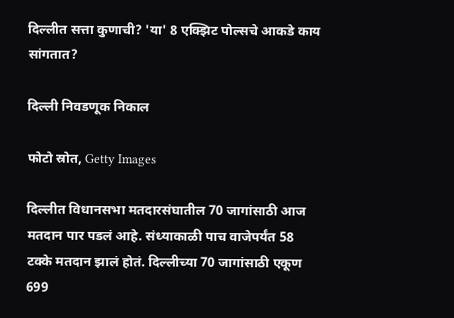दिल्लीत सत्ता कुणाची? 'या' 8 एक्झिट पोल्सचे आकडे काय सांगतात?

दिल्ली निवडणूक निकाल

फोटो स्रोत, Getty Images

दिल्लीत विधानसभा मतदारसंघातील 70 जागांसाठी आज मतदान पार पडलं आहे. संध्याकाळी पाच वाजेपर्यंत 58 टक्के मतदान झालं होतं. दिल्लीच्या 70 जागांसाठी एकूण 699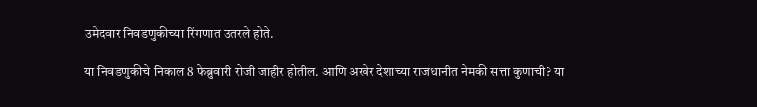उमेदवार निवडणुकीच्या रिंगणात उतरले होते.

या निवडणुकीचे निकाल 8 फेब्रुवारी रोजी जाहीर होतील. आणि अखेर देशाच्या राजधानीत नेमकी सत्ता कुणाची? या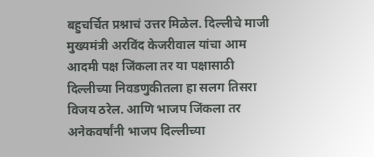बहुचर्चित प्रश्नाचं उत्तर मिळेल. दिल्लीचे माजी मुख्यमंत्री अरविंद केजरीवाल यांचा आम आदमी पक्ष जिंकला तर या पक्षासाठी दिल्लीच्या निवडणुकीतला हा सलग तिसरा विजय ठरेल. आणि भाजप जिंकला तर अनेकवर्षांनी भाजप दिल्लीच्या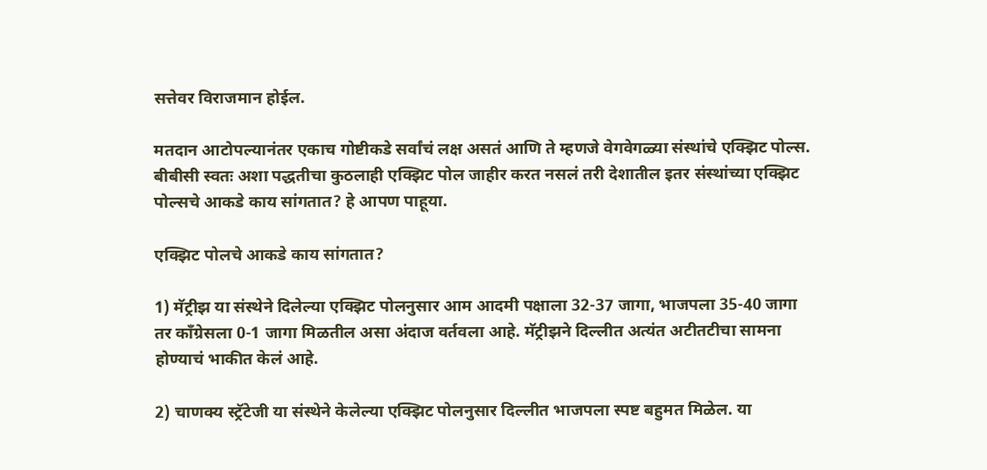सत्तेवर विराजमान होईल.

मतदान आटोपल्यानंतर एकाच गोष्टीकडे सर्वांचं लक्ष असतं आणि ते म्हणजे वेगवेगळ्या संस्थांचे एक्झिट पोल्स. बीबीसी स्वतः अशा पद्धतीचा कुठलाही एक्झिट पोल जाहीर करत नसलं तरी देशातील इतर संस्थांच्या एक्झिट पोल्सचे आकडे काय सांगतात? हे आपण पाहूया.

एक्झिट पोलचे आकडे काय सांगतात?

1) मॅट्रीझ या संस्थेने दिलेल्या एक्झिट पोलनुसार आम आदमी पक्षाला 32-37 जागा, भाजपला 35-40 जागा तर काँग्रेसला 0-1 जागा मिळतील असा अंदाज वर्तवला आहे. मॅट्रीझने दिल्लीत अत्यंत अटीतटीचा सामना होण्याचं भाकीत केलं आहे.

2) चाणक्य स्ट्रॅटेजी या संस्थेने केलेल्या एक्झिट पोलनुसार दिल्लीत भाजपला स्पष्ट बहुमत मिळेल. या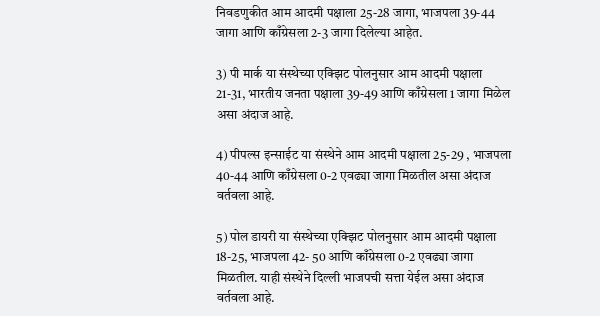निवडणुकीत आम आदमी पक्षाला 25-28 जागा, भाजपला 39-44 जागा आणि काँग्रेसला 2-3 जागा दिलेल्या आहेत.

3) पी मार्क या संस्थेच्या एक्झिट पोलनुसार आम आदमी पक्षाला 21-31, भारतीय जनता पक्षाला 39-49 आणि काँग्रेसला 1 जागा मिळेल असा अंदाज आहे.

4) पीपल्स इन्साईट या संस्थेने आम आदमी पक्षाला 25-29 , भाजपला 40-44 आणि काँग्रेसला 0-2 एवढ्या जागा मिळतील असा अंदाज वर्तवला आहे.

5) पोल डायरी या संस्थेच्या एक्झिट पोलनुसार आम आदमी पक्षाला 18-25, भाजपला 42- 50 आणि काँग्रेसला 0-2 एवढ्या जागा मिळतील. याही संस्थेने दिल्ली भाजपची सत्ता येईल असा अंदाज वर्तवला आहे.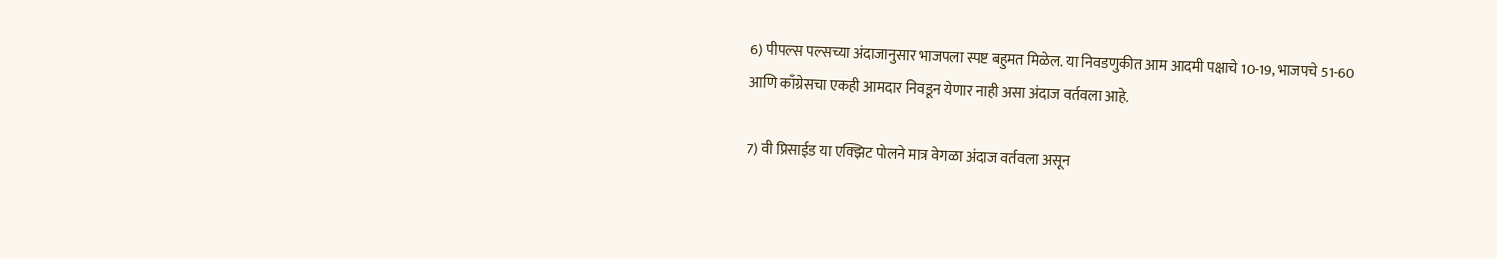6) पीपल्स पल्सच्या अंदाजानुसार भाजपला स्पष्ट बहुमत मिळेल. या निवडणुकीत आम आदमी पक्षाचे 10-19, भाजपचे 51-60 आणि काँग्रेसचा एकही आमदार निवडून येणार नाही असा अंदाज वर्तवला आहे.

7) वी प्रिसाईड या एक्झिट पोलने मात्र वेगळा अंदाज वर्तवला असून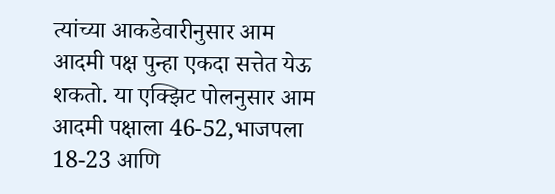त्यांच्या आकडेवारीनुसार आम आदमी पक्ष पुन्हा एकदा सत्तेत येऊ शकतो. या एक्झिट पोलनुसार आम आदमी पक्षाला 46-52,भाजपला 18-23 आणि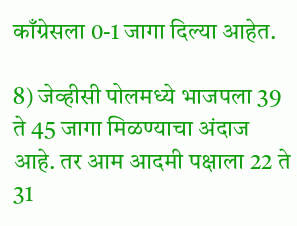काँग्रेसला 0-1 जागा दिल्या आहेत.

8) जेव्हीसी पोलमध्ये भाजपला 39 ते 45 जागा मिळण्याचा अंदाज आहे. तर आम आदमी पक्षाला 22 ते 31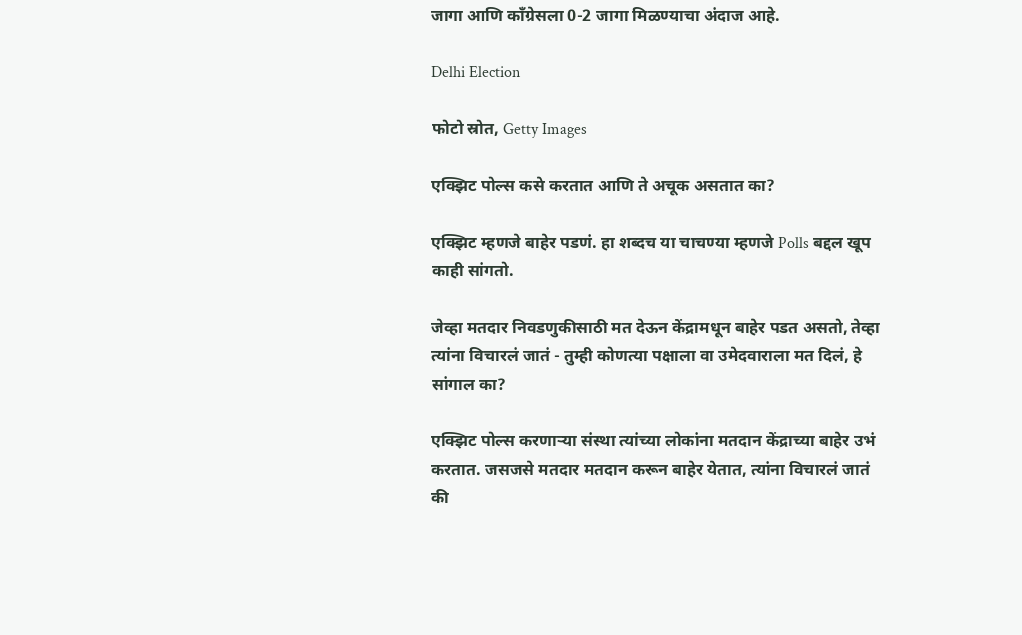जागा आणि काँग्रेसला 0-2 जागा मिळण्याचा अंदाज आहे.

Delhi Election

फोटो स्रोत, Getty Images

एक्झिट पोल्स कसे करतात आणि ते अचूक असतात का?

एक्झिट म्हणजे बाहेर पडणं. हा शब्दच या चाचण्या म्हणजे Polls बद्दल खूप काही सांगतो.

जेव्हा मतदार निवडणुकीसाठी मत देऊन केंद्रामधून बाहेर पडत असतो, तेव्हा त्यांना विचारलं जातं - तुम्ही कोणत्या पक्षाला वा उमेदवाराला मत दिलं, हे सांगाल का?

एक्झिट पोल्स करणाऱ्या संस्था त्यांच्या लोकांना मतदान केंद्राच्या बाहेर उभं करतात. जसजसे मतदार मतदान करून बाहेर येतात, त्यांना विचारलं जातं की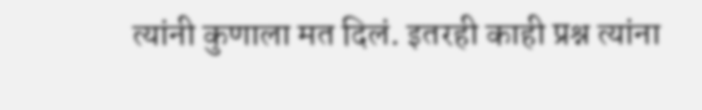त्यांनी कुणाला मत दिलं. इतरही काही प्रश्न त्यांना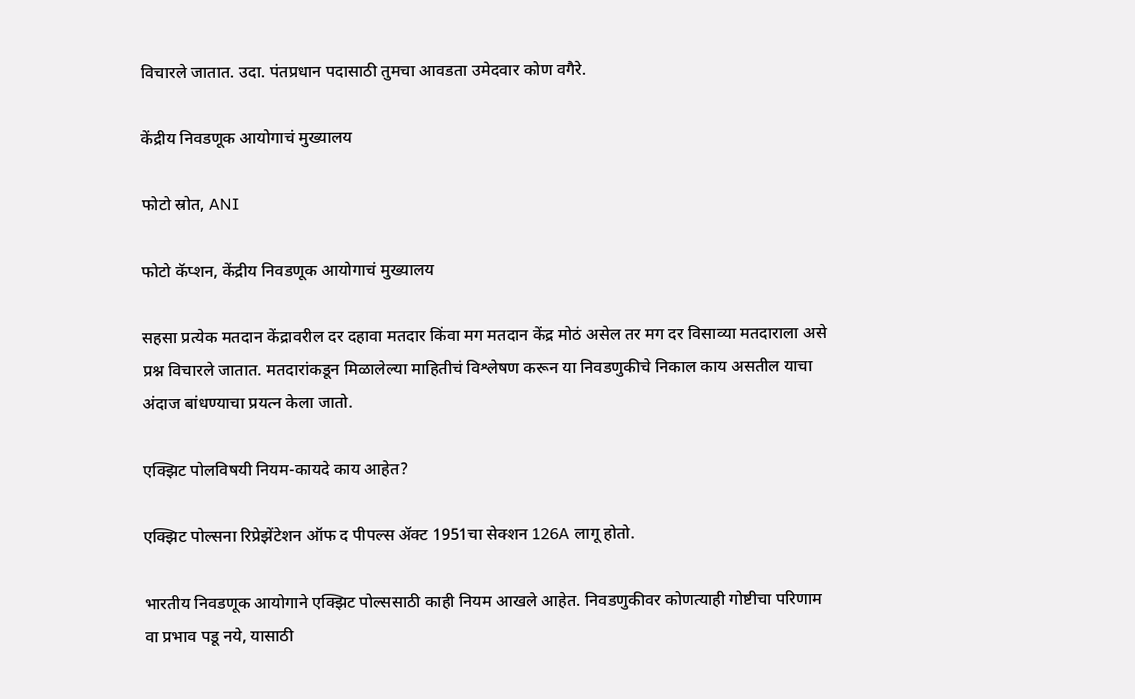विचारले जातात. उदा. पंतप्रधान पदासाठी तुमचा आवडता उमेदवार कोण वगैरे.

केंद्रीय निवडणूक आयोगाचं मुख्यालय

फोटो स्रोत, ANI

फोटो कॅप्शन, केंद्रीय निवडणूक आयोगाचं मुख्यालय

सहसा प्रत्येक मतदान केंद्रावरील दर दहावा मतदार किंवा मग मतदान केंद्र मोठं असेल तर मग दर विसाव्या मतदाराला असे प्रश्न विचारले जातात. मतदारांकडून मिळालेल्या माहितीचं विश्लेषण करून या निवडणुकीचे निकाल काय असतील याचा अंदाज बांधण्याचा प्रयत्न केला जातो.

एक्झिट पोलविषयी नियम-कायदे काय आहेत?

एक्झिट पोल्सना रिप्रेझेंटेशन ऑफ द पीपल्स ॲक्ट 1951चा सेक्शन 126A लागू होतो.

भारतीय निवडणूक आयोगाने एक्झिट पोल्ससाठी काही नियम आखले आहेत. निवडणुकीवर कोणत्याही गोष्टीचा परिणाम वा प्रभाव पडू नये, यासाठी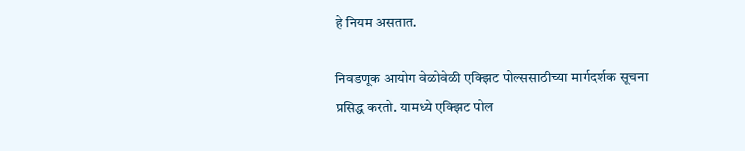हे नियम असतात.

निवडणूक आयोग वेळोवेळी एक्झिट पोल्ससाठीच्या मार्गदर्शक सूचना प्रसिद्ध करतो. यामध्ये एक्झिट पोल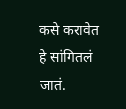कसे करावेत हे सांगितलं जातं.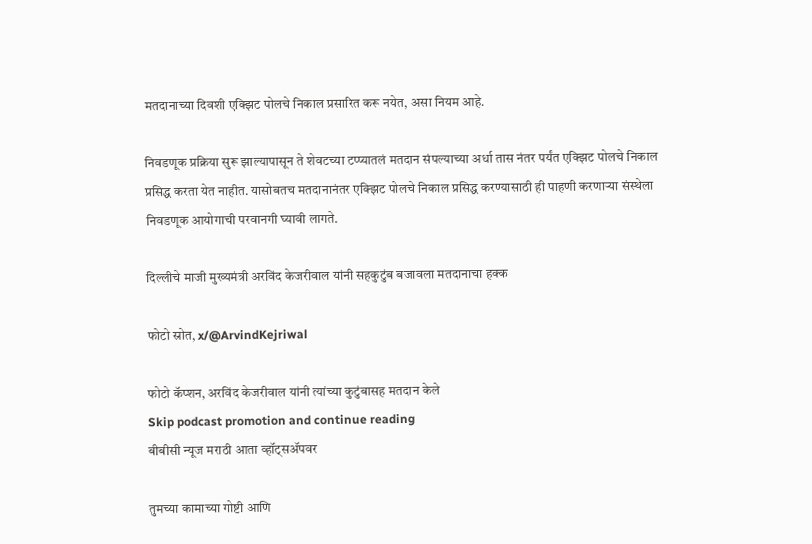मतदानाच्या दिवशी एक्झिट पोलचे निकाल प्रसारित करू नयेत, असा नियम आहे.

निवडणूक प्रक्रिया सुरू झाल्यापासून ते शेवटच्या टप्प्यातलं मतदान संपल्याच्या अर्धा तास नंतर पर्यंत एक्झिट पोलचे निकाल प्रसिद्ध करता येत नाहीत. यासोबतच मतदानानंतर एक्झिट पोलचे निकाल प्रसिद्ध करण्यासाठी ही पाहणी करणाऱ्या संस्थेला निवडणूक आयोगाची परवानगी घ्यावी लागते.

दिल्लीचे माजी मुख्यमंत्री अरविंद केजरीवाल यांनी सहकुटुंब बजावला मतदानाचा हक्क

फोटो स्रोत, x/@ArvindKejriwal

फोटो कॅप्शन, अरविंद केजरीवाल यांनी त्यांच्या कुटुंबासह मतदान केले
Skip podcast promotion and continue reading
बीबीसी न्यूज मराठी आता व्हॉट्सॲपवर

तुमच्या कामाच्या गोष्टी आणि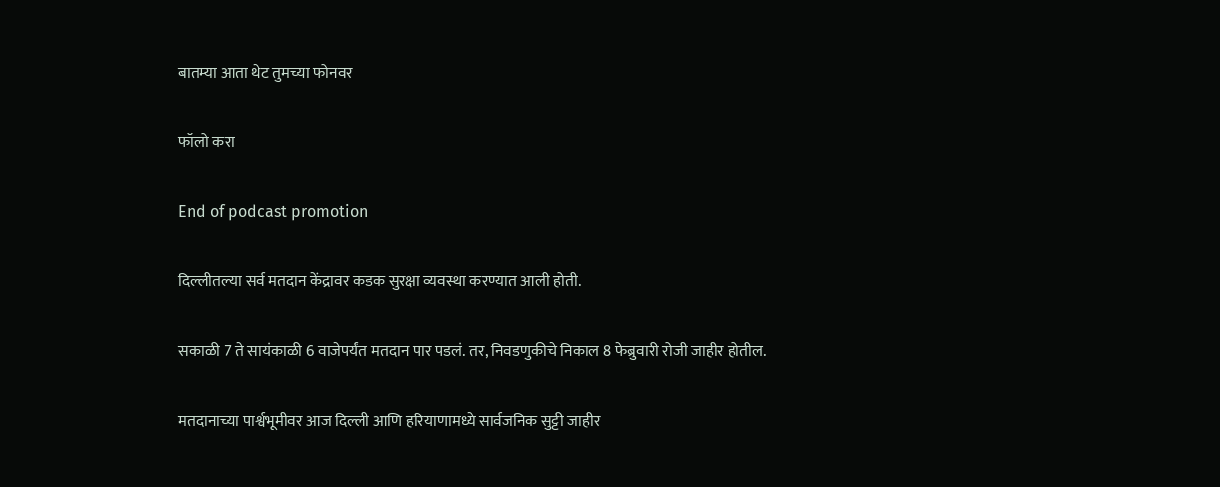बातम्या आता थेट तुमच्या फोनवर

फॉलो करा

End of podcast promotion

दिल्लीतल्या सर्व मतदान केंद्रावर कडक सुरक्षा व्यवस्था करण्यात आली होती.

सकाळी 7 ते सायंकाळी 6 वाजेपर्यंत मतदान पार पडलं. तर, निवडणुकीचे निकाल 8 फेब्रुवारी रोजी जाहीर होतील.

मतदानाच्या पार्श्वभूमीवर आज दिल्ली आणि हरियाणामध्ये सार्वजनिक सुट्टी जाहीर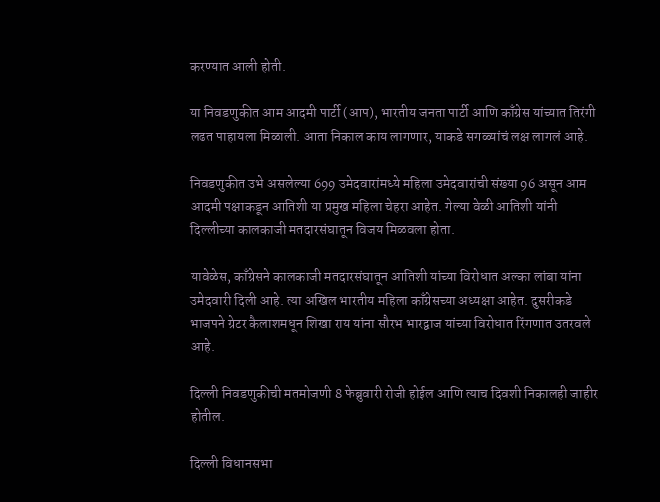करण्यात आली होती.

या निवडणुकीत आम आदमी पार्टी (आप), भारतीय जनता पार्टी आणि काँग्रेस यांच्यात तिरंगी लढत पाहायला मिळाली. आता निकाल काय लागणार, याकडे सगळ्यांचं लक्ष लागलं आहे.

निवडणुकीत उभे असलेल्या 699 उमेदवारांमध्ये महिला उमेदवारांची संख्या 96 असून आम आदमी पक्षाकडून आतिशी या प्रमुख महिला चेहरा आहेत. गेल्या वेळी आतिशी यांनी दिल्लीच्या कालकाजी मतदारसंघातून विजय मिळवला होता.

यावेळेस, काँग्रेसने कालकाजी मतदारसंघातून आतिशी यांच्या विरोधात अल्का लांबा यांना उमेदवारी दिली आहे. त्या अखिल भारतीय महिला काँग्रेसच्या अध्यक्षा आहेत. दुसरीकडे भाजपने ग्रेटर कैलाशमधून शिखा राय यांना सौरभ भारद्वाज यांच्या विरोधात रिंगणात उतरवले आहे.

दिल्ली निवडणुकीची मतमोजणी 8 फेब्रुवारी रोजी होईल आणि त्याच दिवशी निकालही जाहीर होतील.

दिल्ली विधानसभा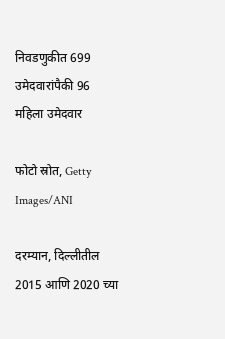निवडणुकीत 699 उमेदवारांपैकी 96 महिला उमेदवार

फोटो स्रोत, Getty Images/ANI

दरम्यान, दिल्लीतील 2015 आणि 2020 च्या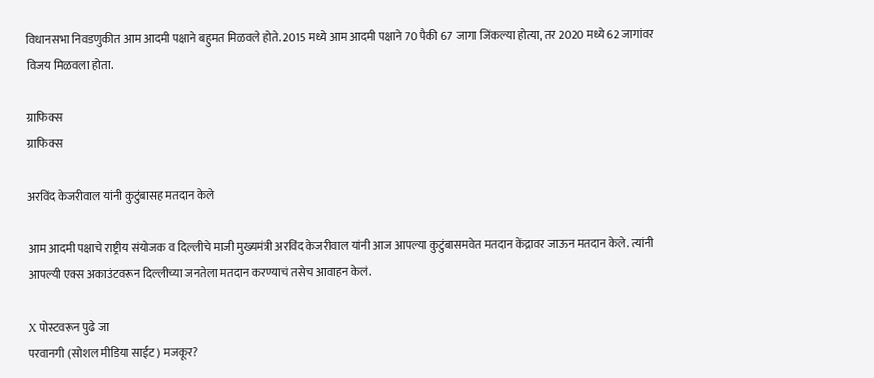विधानसभा निवडणुकीत आम आदमी पक्षाने बहुमत मिळवले होते. 2015 मध्ये आम आदमी पक्षाने 70 पैकी 67 जागा जिंकल्या होत्या, तर 2020 मध्ये 62 जागांवर विजय मिळवला होता.

ग्राफिक्स
ग्राफिक्स

अरविंद केजरीवाल यांनी कुटुंबासह मतदान केले

आम आदमी पक्षाचे राष्ट्रीय संयोजक व दिल्लीचे माजी मुख्यमंत्री अरविंद केजरीवाल यांनी आज आपल्या कुटुंबासमवेत मतदान केंद्रावर जाऊन मतदान केले. त्यांनी आपल्यी एक्स अकाउंटवरून दिल्लीच्या जनतेला मतदान करण्याचं तसेच आवाहन केलं.

X पोस्टवरून पुढे जा
परवानगी (सोशल मीडिया साईट) मजकूर?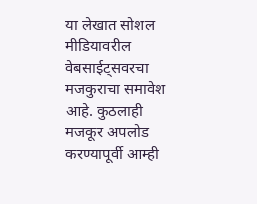या लेखात सोशल मीडियावरील वेबसाईट्सवरचा मजकुराचा समावेश आहे. कुठलाही मजकूर अपलोड करण्यापूर्वी आम्ही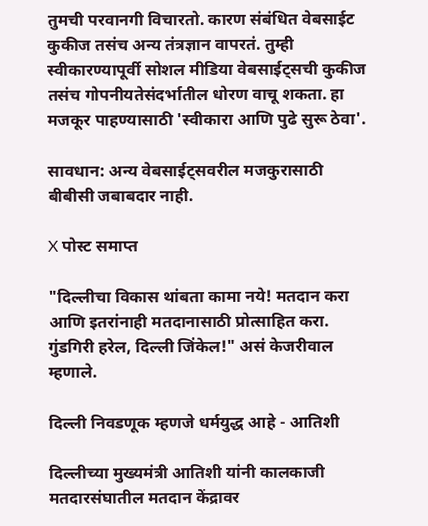तुमची परवानगी विचारतो. कारण संबंधित वेबसाईट कुकीज तसंच अन्य तंत्रज्ञान वापरतं. तुम्ही स्वीकारण्यापूर्वी सोशल मीडिया वेबसाईट्सची कुकीज तसंच गोपनीयतेसंदर्भातील धोरण वाचू शकता. हा मजकूर पाहण्यासाठी 'स्वीकारा आणि पुढे सुरू ठेवा'.

सावधान: अन्य वेबसाईट्सवरील मजकुरासाठी बीबीसी जबाबदार नाही.

X पोस्ट समाप्त

"दिल्लीचा विकास थांबता कामा नये! मतदान करा आणि इतरांनाही मतदानासाठी प्रोत्साहित करा. गुंडगिरी हरेल, दिल्ली जिंकेल!" असं केजरीवाल म्हणाले.

दिल्ली निवडणूक म्हणजे धर्मयुद्ध आहे - आतिशी

दिल्लीच्या मुख्यमंत्री आतिशी यांनी कालकाजी मतदारसंघातील मतदान केंद्रावर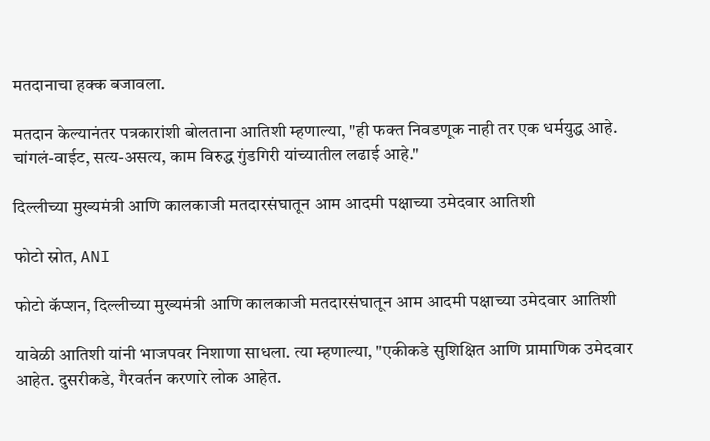मतदानाचा हक्क बजावला.

मतदान केल्यानंतर पत्रकारांशी बोलताना आतिशी म्हणाल्या, "ही फक्त निवडणूक नाही तर एक धर्मयुद्ध आहे. चांगलं-वाईट, सत्य-असत्य, काम विरुद्ध गुंडगिरी यांच्यातील लढाई आहे."

दिल्लीच्या मुख्यमंत्री आणि कालकाजी मतदारसंघातून आम आदमी पक्षाच्या उमेदवार आतिशी

फोटो स्रोत, ANI

फोटो कॅप्शन, दिल्लीच्या मुख्यमंत्री आणि कालकाजी मतदारसंघातून आम आदमी पक्षाच्या उमेदवार आतिशी

यावेळी आतिशी यांनी भाजपवर निशाणा साधला. त्या म्हणाल्या, "एकीकडे सुशिक्षित आणि प्रामाणिक उमेदवार आहेत. दुसरीकडे, गैरवर्तन करणारे लोक आहेत.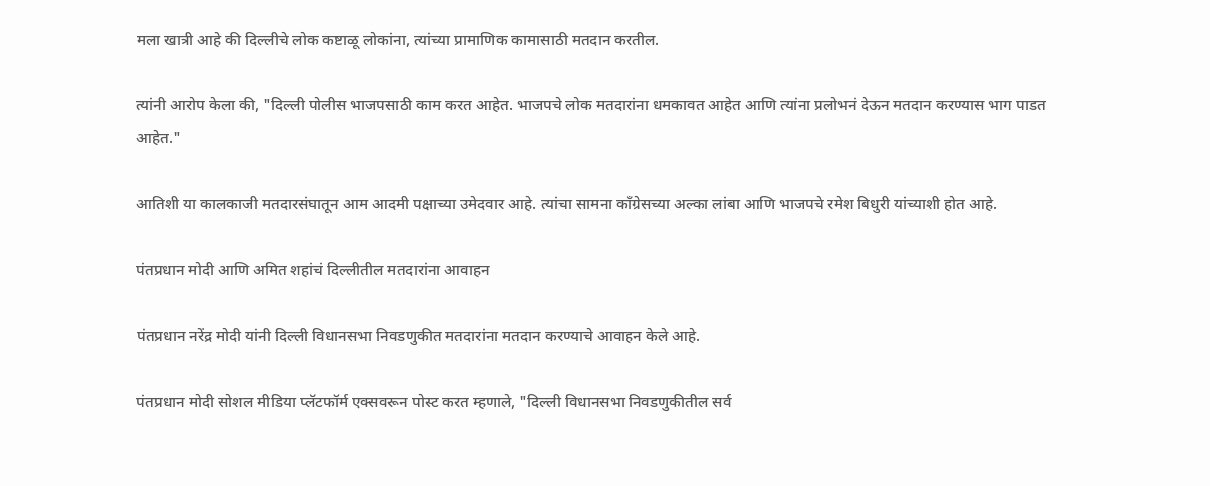मला खात्री आहे की दिल्लीचे लोक कष्टाळू लोकांना, त्यांच्या प्रामाणिक कामासाठी मतदान करतील.

त्यांनी आरोप केला की, "दिल्ली पोलीस भाजपसाठी काम करत आहेत. भाजपचे लोक मतदारांना धमकावत आहेत आणि त्यांना प्रलोभनं देऊन मतदान करण्यास भाग पाडत आहेत."

आतिशी या कालकाजी मतदारसंघातून आम आदमी पक्षाच्या उमेदवार आहे. त्यांचा सामना काँग्रेसच्या अल्का लांबा आणि भाजपचे रमेश बिधुरी यांच्याशी होत आहे.

पंतप्रधान मोदी आणि अमित शहांचं दिल्लीतील मतदारांना आवाहन

पंतप्रधान नरेंद्र मोदी यांनी दिल्ली विधानसभा निवडणुकीत मतदारांना मतदान करण्याचे आवाहन केले आहे.

पंतप्रधान मोदी सोशल मीडिया प्लॅटफॉर्म एक्सवरून पोस्ट करत म्हणाले, "दिल्ली विधानसभा निवडणुकीतील सर्व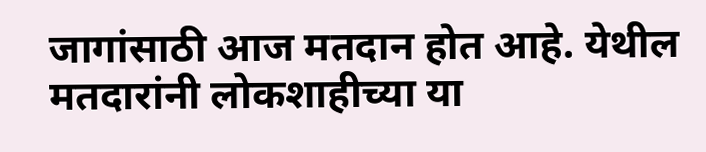जागांसाठी आज मतदान होत आहे. येथील मतदारांनी लोकशाहीच्या या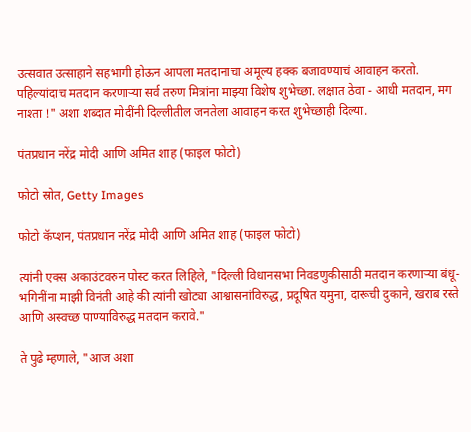उत्सवात उत्साहाने सहभागी होऊन आपला मतदानाचा अमूल्य हक्क बजावण्याचं आवाहन करतो. पहिल्यांदाच मतदान करणाऱ्या सर्व तरुण मित्रांना माझ्या विशेष शुभेच्छा. लक्षात ठेवा - आधी मतदान, मग नाश्ता !" अशा शब्दात मोदींनी दिल्लीतील जनतेला आवाहन करत शुभेच्छाही दिल्या.

पंतप्रधान नरेंद्र मोदी आणि अमित शाह (फाइल फोटो)

फोटो स्रोत, Getty Images

फोटो कॅप्शन, पंतप्रधान नरेंद्र मोदी आणि अमित शाह (फाइल फोटो)

त्यांनी एक्स अकाउंटवरुन पोस्ट करत लिहिले, "दिल्ली विधानसभा निवडणुकीसाठी मतदान करणाऱ्या बंधू-भगिनींना माझी विनंती आहे की त्यांनी खोट्या आश्वासनांविरुद्ध, प्रदूषित यमुना, दारूची दुकाने, खराब रस्ते आणि अस्वच्छ पाण्याविरुद्ध मतदान करावे."

ते पुढे म्हणाले, "आज अशा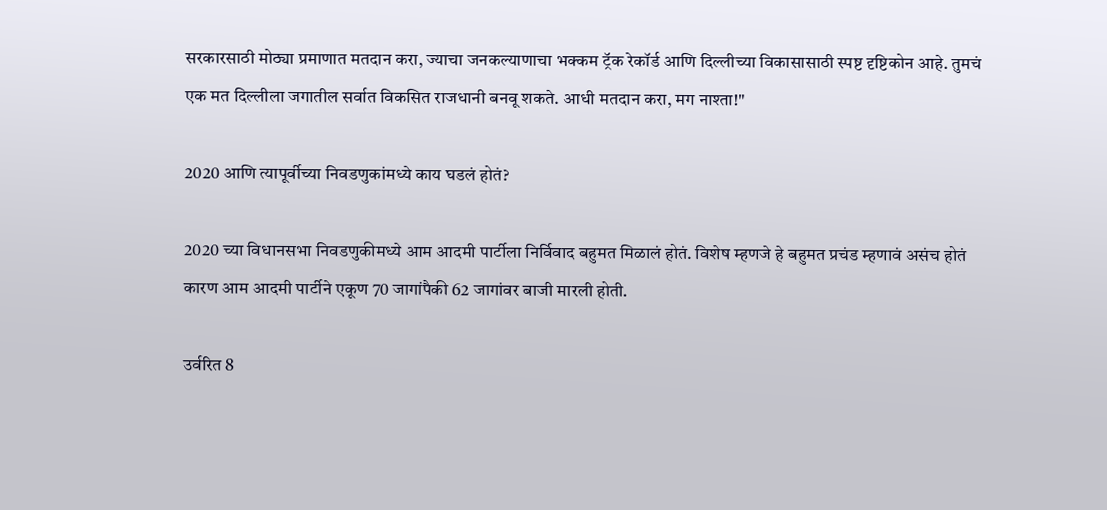सरकारसाठी मोठ्या प्रमाणात मतदान करा, ज्याचा जनकल्याणाचा भक्कम ट्रॅक रेकॉर्ड आणि दिल्लीच्या विकासासाठी स्पष्ट दृष्टिकोन आहे. तुमचं एक मत दिल्लीला जगातील सर्वात विकसित राजधानी बनवू शकते. आधी मतदान करा, मग नाश्ता!"

2020 आणि त्यापूर्वीच्या निवडणुकांमध्ये काय घडलं होतं?

2020 च्या विधानसभा निवडणुकीमध्ये आम आदमी पार्टीला निर्विवाद बहुमत मिळालं होतं. विशेष म्हणजे हे बहुमत प्रचंड म्हणावं असंच होतं कारण आम आदमी पार्टीने एकूण 70 जागांपैकी 62 जागांवर बाजी मारली होती.

उर्वरित 8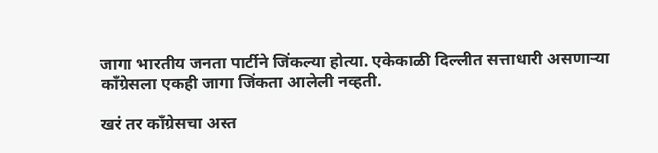जागा भारतीय जनता पार्टीने जिंकल्या होत्या. एकेकाळी दिल्लीत सत्ताधारी असणाऱ्या काँग्रेसला एकही जागा जिंकता आलेली नव्हती.

खरं तर काँग्रेसचा अस्त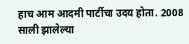हाच आम आदमी पार्टीचा उदय होता. 2008 साली झालेल्या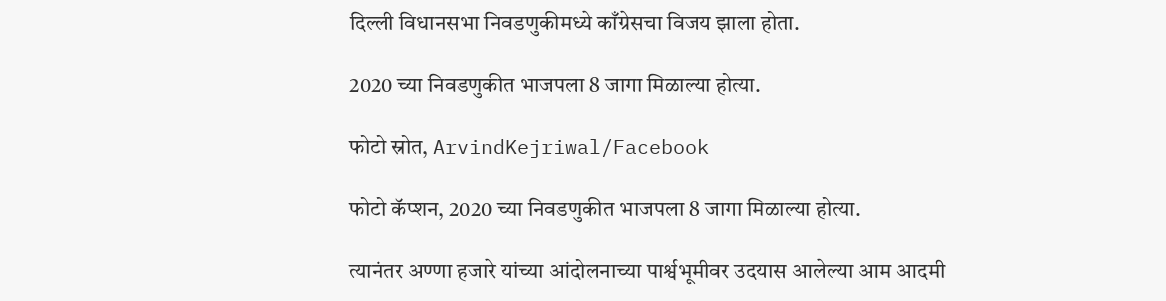दिल्ली विधानसभा निवडणुकीमध्ये काँग्रेसचा विजय झाला होता.

2020 च्या निवडणुकीत भाजपला 8 जागा मिळाल्या होत्या.

फोटो स्रोत, ArvindKejriwal/Facebook

फोटो कॅप्शन, 2020 च्या निवडणुकीत भाजपला 8 जागा मिळाल्या होत्या.

त्यानंतर अण्णा हजारे यांच्या आंदोलनाच्या पार्श्वभूमीवर उदयास आलेल्या आम आदमी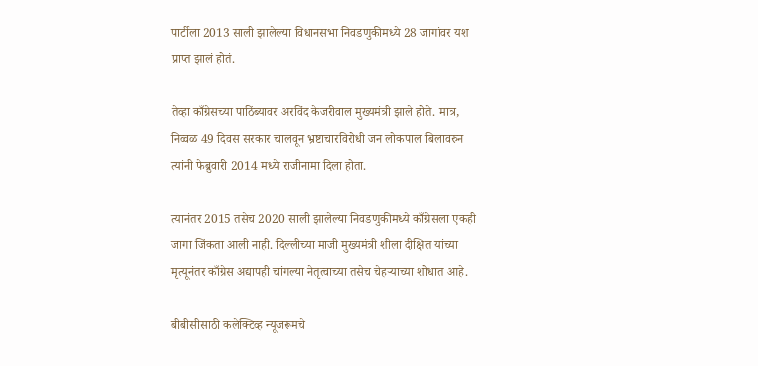पार्टीला 2013 साली झालेल्या विधानसभा निवडणुकीमध्ये 28 जागांवर यश प्राप्त झालं होतं.

तेव्हा काँग्रेसच्या पाठिंब्यावर अरविंद केजरीवाल मुख्यमंत्री झाले होते. मात्र, निव्वळ 49 दिवस सरकार चालवून भ्रष्टाचारविरोधी जन लोकपाल बिलावरुन त्यांनी फेब्रुवारी 2014 मध्ये राजीनामा दिला होता.

त्यानंतर 2015 तसेच 2020 साली झालेल्या निवडणुकीमध्ये काँग्रेसला एकही जागा जिंकता आली नाही. दिल्लीच्या माजी मुख्यमंत्री शीला दीक्षित यांच्या मृत्यूनंतर काँग्रेस अद्यापही चांगल्या नेतृत्वाच्या तसेच चेहऱ्याच्या शोधात आहे.

बीबीसीसाठी कलेक्टिव्ह न्यूजरूमचे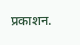प्रकाशन.